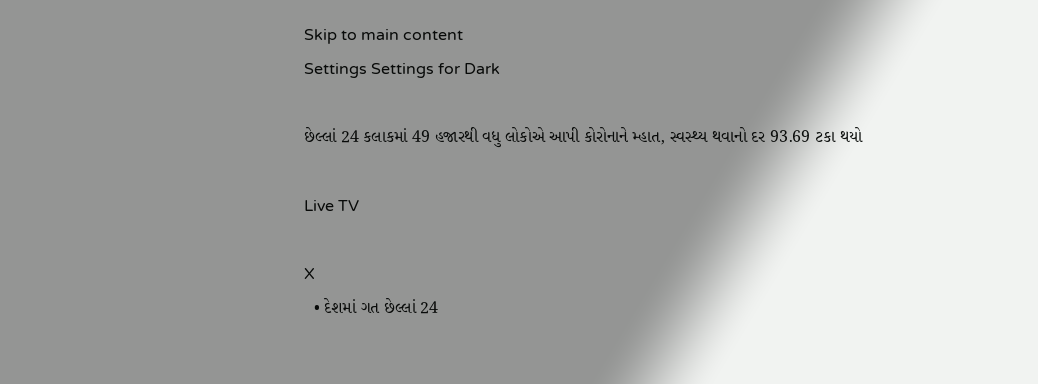Skip to main content
Settings Settings for Dark

છેલ્લાં 24 કલાકમાં 49 હજારથી વધુ લોકોએ આપી કોરોનાને મ્હાત, સ્વસ્થ્ય થવાનો દર 93.69 ટકા થયો

Live TV

X
  • દેશમાં ગત છેલ્લાં 24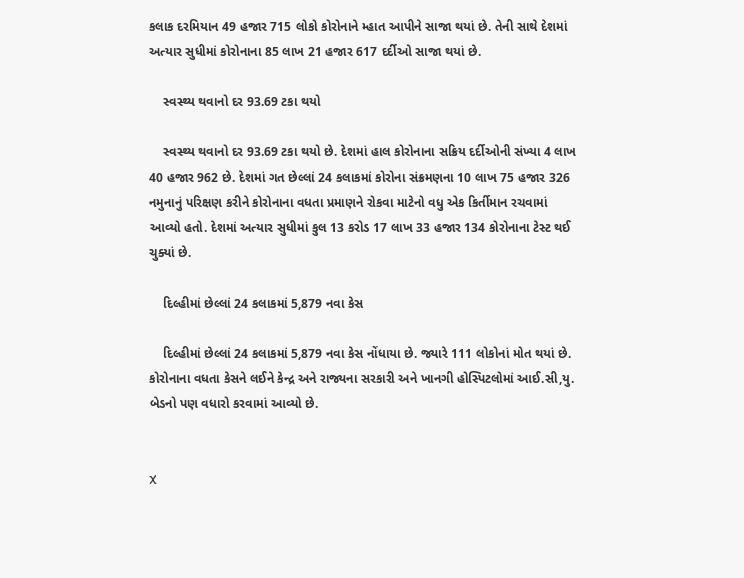કલાક દરમિયાન 49 હજાર 715 લોકો કોરોનાને મ્હાત આપીને સાજા થયાં છે. તેની સાથે દેશમાં અત્યાર સુધીમાં કોરોનાના 85 લાખ 21 હજાર 617 દર્દીઓ સાજા થયાં છે.

    સ્વસ્થ્ય થવાનો દર 93.69 ટકા થયો

    સ્વસ્થ્ય થવાનો દર 93.69 ટકા થયો છે. દેશમાં હાલ કોરોનાના સક્રિય દર્દીઓની સંખ્યા 4 લાખ 40 હજાર 962 છે. દેશમાં ગત છેલ્લાં 24 કલાકમાં કોરોના સંક્રમણના 10 લાખ 75 હજાર 326 નમુનાનું પરિક્ષણ કરીને કોરોનાના વધતા પ્રમાણને રોકવા માટેનો વધુ એક કિર્તીમાન રચવામાં આવ્યો હતો. દેશમાં અત્યાર સુધીમાં કુલ 13 કરોડ 17 લાખ 33 હજાર 134 કોરોનાના ટેસ્ટ થઈ ચુક્યાં છે.

    દિલ્હીમાં છેલ્લાં 24 કલાકમાં 5,879 નવા કેસ

    દિલ્હીમાં છેલ્લાં 24 કલાકમાં 5,879 નવા કેસ નોંધાયા છે. જ્યારે 111 લોકોનાં મોત થયાં છે. કોરોનાના વધતા કેસને લઈને કેન્દ્ર અને રાજ્યના સરકારી અને ખાનગી હોસ્પિટલોમાં આઈ.સી,યુ. બેડનો પણ વધારો કરવામાં આવ્યો છે.


X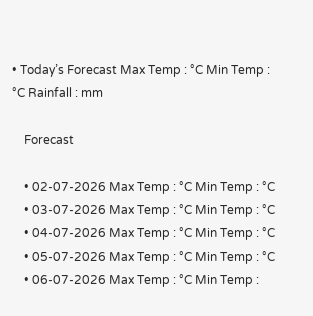• Today’s Forecast Max Temp : °C Min Temp : °C Rainfall : mm

    Forecast

    • 02-07-2026 Max Temp : °C Min Temp : °C
    • 03-07-2026 Max Temp : °C Min Temp : °C
    • 04-07-2026 Max Temp : °C Min Temp : °C
    • 05-07-2026 Max Temp : °C Min Temp : °C
    • 06-07-2026 Max Temp : °C Min Temp :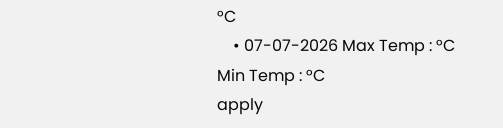°C
    • 07-07-2026 Max Temp : °C Min Temp : °C
apply